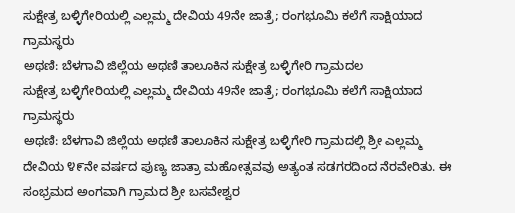ಸುಕ್ಷೇತ್ರ ಬಳ್ಳಿಗೇರಿಯಲ್ಲಿ ಎಲ್ಲಮ್ಮ ದೇವಿಯ 49ನೇ ಜಾತ್ರೆ; ರಂಗಭೂಮಿ ಕಲೆಗೆ ಸಾಕ್ಷಿಯಾದ ಗ್ರಾಮಸ್ಥರು
ಅಥಣಿ: ಬೆಳಗಾವಿ ಜಿಲ್ಲೆಯ ಅಥಣಿ ತಾಲೂಕಿನ ಸುಕ್ಷೇತ್ರ ಬಳ್ಳಿಗೇರಿ ಗ್ರಾಮದಲ
ಸುಕ್ಷೇತ್ರ ಬಳ್ಳಿಗೇರಿಯಲ್ಲಿ ಎಲ್ಲಮ್ಮ ದೇವಿಯ 49ನೇ ಜಾತ್ರೆ; ರಂಗಭೂಮಿ ಕಲೆಗೆ ಸಾಕ್ಷಿಯಾದ ಗ್ರಾಮಸ್ಥರು
ಅಥಣಿ: ಬೆಳಗಾವಿ ಜಿಲ್ಲೆಯ ಅಥಣಿ ತಾಲೂಕಿನ ಸುಕ್ಷೇತ್ರ ಬಳ್ಳಿಗೇರಿ ಗ್ರಾಮದಲ್ಲಿ ಶ್ರೀ ಎಲ್ಲಮ್ಮ ದೇವಿಯ ೪೯ನೇ ವರ್ಷದ ಪುಣ್ಯ ಜಾತ್ರಾ ಮಹೋತ್ಸವವು ಅತ್ಯಂತ ಸಡಗರದಿಂದ ನೆರವೇರಿತು. ಈ ಸಂಭ್ರಮದ ಅಂಗವಾಗಿ ಗ್ರಾಮದ ಶ್ರೀ ಬಸವೇಶ್ವರ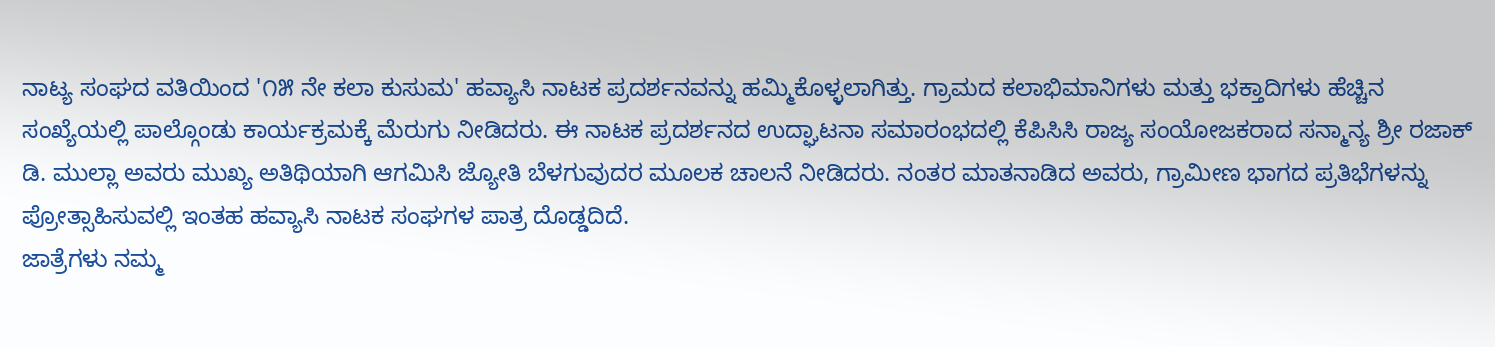ನಾಟ್ಯ ಸಂಘದ ವತಿಯಿಂದ '೧೫ ನೇ ಕಲಾ ಕುಸುಮ' ಹವ್ಯಾಸಿ ನಾಟಕ ಪ್ರದರ್ಶನವನ್ನು ಹಮ್ಮಿಕೊಳ್ಳಲಾಗಿತ್ತು. ಗ್ರಾಮದ ಕಲಾಭಿಮಾನಿಗಳು ಮತ್ತು ಭಕ್ತಾದಿಗಳು ಹೆಚ್ಚಿನ ಸಂಖ್ಯೆಯಲ್ಲಿ ಪಾಲ್ಗೊಂಡು ಕಾರ್ಯಕ್ರಮಕ್ಕೆ ಮೆರುಗು ನೀಡಿದರು. ಈ ನಾಟಕ ಪ್ರದರ್ಶನದ ಉದ್ಘಾಟನಾ ಸಮಾರಂಭದಲ್ಲಿ ಕೆಪಿಸಿಸಿ ರಾಜ್ಯ ಸಂಯೋಜಕರಾದ ಸನ್ಮಾನ್ಯ ಶ್ರೀ ರಜಾಕ್ ಡಿ. ಮುಲ್ಲಾ ಅವರು ಮುಖ್ಯ ಅತಿಥಿಯಾಗಿ ಆಗಮಿಸಿ ಜ್ಯೋತಿ ಬೆಳಗುವುದರ ಮೂಲಕ ಚಾಲನೆ ನೀಡಿದರು. ನಂತರ ಮಾತನಾಡಿದ ಅವರು, ಗ್ರಾಮೀಣ ಭಾಗದ ಪ್ರತಿಭೆಗಳನ್ನು ಪ್ರೋತ್ಸಾಹಿಸುವಲ್ಲಿ ಇಂತಹ ಹವ್ಯಾಸಿ ನಾಟಕ ಸಂಘಗಳ ಪಾತ್ರ ದೊಡ್ಡದಿದೆ.
ಜಾತ್ರೆಗಳು ನಮ್ಮ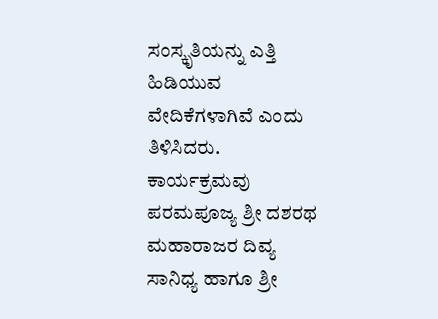ಸಂಸ್ಕೃತಿಯನ್ನು ಎತ್ತಿ ಹಿಡಿಯುವ ವೇದಿಕೆಗಳಾಗಿವೆ ಎಂದು ತಿಳಿಸಿದರು. ಕಾರ್ಯಕ್ರಮವು ಪರಮಪೂಜ್ಯ ಶ್ರೀ ದಶರಥ ಮಹಾರಾಜರ ದಿವ್ಯ ಸಾನಿಧ್ಯ ಹಾಗೂ ಶ್ರೀ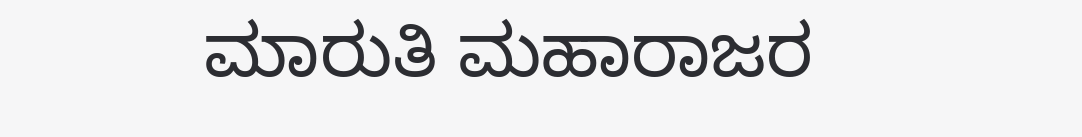ಮಾರುತಿ ಮಹಾರಾಜರ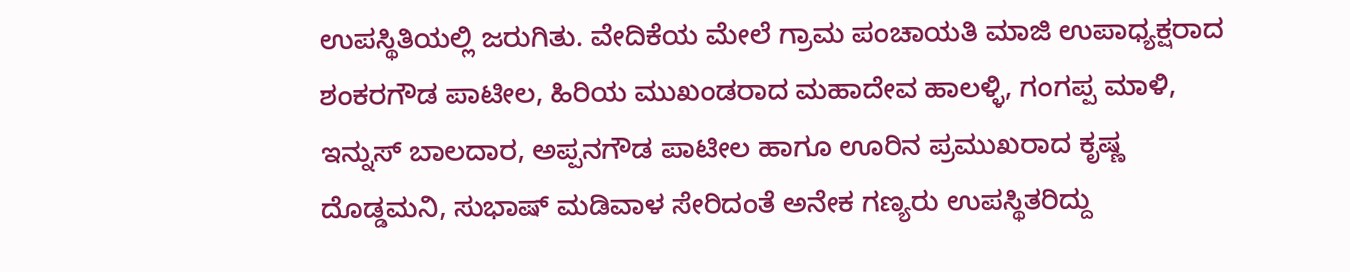ಉಪಸ್ಥಿತಿಯಲ್ಲಿ ಜರುಗಿತು. ವೇದಿಕೆಯ ಮೇಲೆ ಗ್ರಾಮ ಪಂಚಾಯತಿ ಮಾಜಿ ಉಪಾಧ್ಯಕ್ಷರಾದ ಶಂಕರಗೌಡ ಪಾಟೀಲ, ಹಿರಿಯ ಮುಖಂಡರಾದ ಮಹಾದೇವ ಹಾಲಳ್ಳಿ, ಗಂಗಪ್ಪ ಮಾಳಿ, ಇನ್ನುಸ್ ಬಾಲದಾರ, ಅಪ್ಪನಗೌಡ ಪಾಟೀಲ ಹಾಗೂ ಊರಿನ ಪ್ರಮುಖರಾದ ಕೃಷ್ಣ ದೊಡ್ಡಮನಿ, ಸುಭಾಷ್ ಮಡಿವಾಳ ಸೇರಿದಂತೆ ಅನೇಕ ಗಣ್ಯರು ಉಪಸ್ಥಿತರಿದ್ದು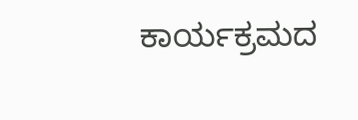ಕಾರ್ಯಕ್ರಮದ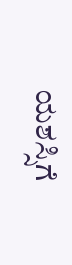ಯಶಸ್ಸಿಗೆ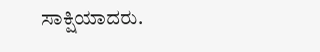ಸಾಕ್ಷಿಯಾದರು.